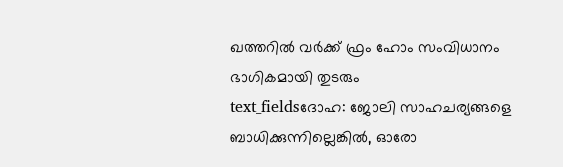ഖത്തറിൽ വർക്ക് ഫ്രം ഹോം സംവിധാനം ഭാഗികമായി തുടരും
text_fieldsദോഹ: ജോലി സാഹചര്യങ്ങളെ ബാധിക്കുന്നില്ലെങ്കിൽ, ഓരോ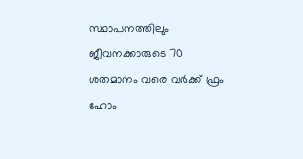സ്ഥാപനത്തിലും ജീവനക്കാരുടെ 70 ശതമാനം വരെ വർക്ക് ഫ്രം ഹോം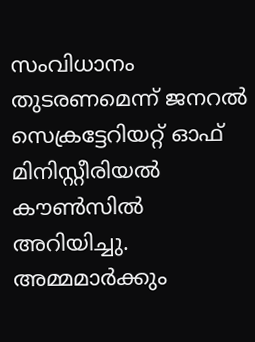സംവിധാനം തുടരണമെന്ന് ജനറൽ സെക്രട്ടേറിയറ്റ് ഓഫ് മിനിസ്റ്റീരിയൽ കൗൺസിൽ അറിയിച്ചു. അമ്മമാർക്കും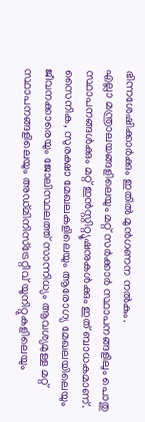ഭിന്നശേഷിക്കാർക്കും ഇതിൽ മുൻഗണന നൽകും.
എല്ലാ മന്ത്രാലയങ്ങളിലെയും മറ്റ് സർക്കാർ സ്ഥാപനങ്ങളിലും പൊതു സ്ഥാപനങ്ങൾക്കും മറ്റ് ഇൻസ്റ്റിറ്റ്യൂഷനുകൾക്കും ഇത് ബാധകമാണ്. സൈനിക, സുരക്ഷാ മേഖലകളിലെയും ആരോഗ്യ മേഖലയിലെയും ജീവനക്കാരെയും ജോലിസ്ഥലത്ത് സാന്നിധ്യം ആവശ്യമുള്ള മറ്റ് സ്ഥാപനങ്ങളിലെയും അഡ്മിനിസ്ട്രേറ്റീവ് യൂനിറ്റുകളിലെയും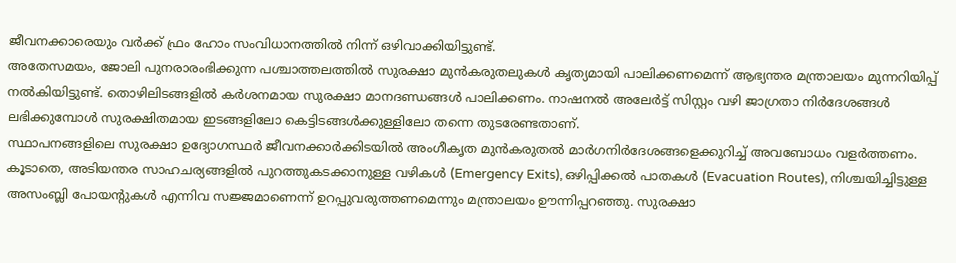ജീവനക്കാരെയും വർക്ക് ഫ്രം ഹോം സംവിധാനത്തിൽ നിന്ന് ഒഴിവാക്കിയിട്ടുണ്ട്.
അതേസമയം, ജോലി പുനരാരംഭിക്കുന്ന പശ്ചാത്തലത്തിൽ സുരക്ഷാ മുൻകരുതലുകൾ കൃത്യമായി പാലിക്കണമെന്ന് ആഭ്യന്തര മന്ത്രാലയം മുന്നറിയിപ്പ് നൽകിയിട്ടുണ്ട്. തൊഴിലിടങ്ങളിൽ കർശനമായ സുരക്ഷാ മാനദണ്ഡങ്ങൾ പാലിക്കണം. നാഷനൽ അലേർട്ട് സിസ്റ്റം വഴി ജാഗ്രതാ നിർദേശങ്ങൾ ലഭിക്കുമ്പോൾ സുരക്ഷിതമായ ഇടങ്ങളിലോ കെട്ടിടങ്ങൾക്കുള്ളിലോ തന്നെ തുടരേണ്ടതാണ്.
സ്ഥാപനങ്ങളിലെ സുരക്ഷാ ഉദ്യോഗസ്ഥർ ജീവനക്കാർക്കിടയിൽ അംഗീകൃത മുൻകരുതൽ മാർഗനിർദേശങ്ങളെക്കുറിച്ച് അവബോധം വളർത്തണം.
കൂടാതെ, അടിയന്തര സാഹചര്യങ്ങളിൽ പുറത്തുകടക്കാനുള്ള വഴികൾ (Emergency Exits), ഒഴിപ്പിക്കൽ പാതകൾ (Evacuation Routes), നിശ്ചയിച്ചിട്ടുള്ള അസംബ്ലി പോയന്റുകൾ എന്നിവ സജ്ജമാണെന്ന് ഉറപ്പുവരുത്തണമെന്നും മന്ത്രാലയം ഊന്നിപ്പറഞ്ഞു. സുരക്ഷാ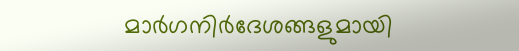മാർഗനിർദേശങ്ങളുമായി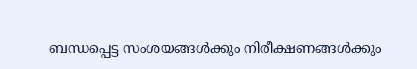ബന്ധപ്പെട്ട സംശയങ്ങൾക്കും നിരീക്ഷണങ്ങൾക്കും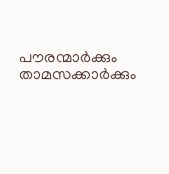പൗരന്മാർക്കും താമസക്കാർക്കും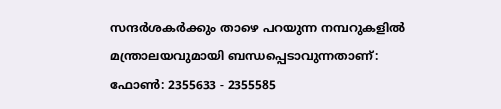സന്ദർശകർക്കും താഴെ പറയുന്ന നമ്പറുകളിൽ മന്ത്രാലയവുമായി ബന്ധപ്പെടാവുന്നതാണ്:
ഫോൺ: 2355633 - 2355585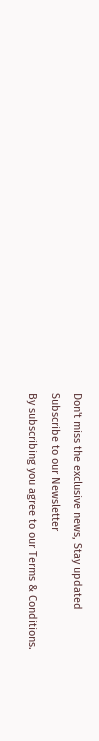Don't miss the exclusive news, Stay updated
Subscribe to our Newsletter
By subscribing you agree to our Terms & Conditions.